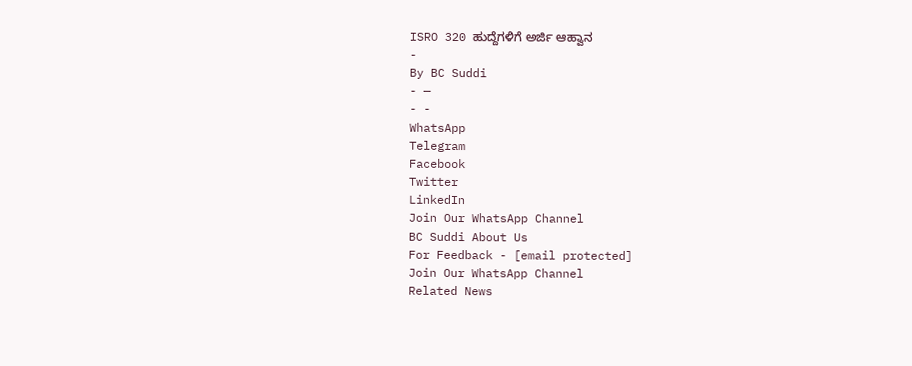ISRO 320 ಹುದ್ದೆಗಳಿಗೆ ಅರ್ಜಿ ಆಹ್ವಾನ
-
By BC Suddi
- —
- -
WhatsApp
Telegram
Facebook
Twitter
LinkedIn
Join Our WhatsApp Channel
BC Suddi About Us
For Feedback - [email protected]
Join Our WhatsApp Channel
Related News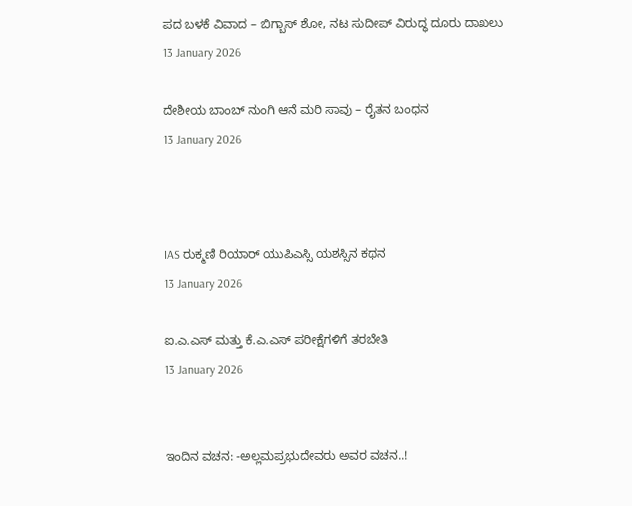ಪದ ಬಳಕೆ ವಿವಾದ – ಬಿಗ್ಬಾಸ್ ಶೋ, ನಟ ಸುದೀಪ್ ವಿರುದ್ಧ ದೂರು ದಾಖಲು
13 January 2026

ದೇಶೀಯ ಬಾಂಬ್ ನುಂಗಿ ಆನೆ ಮರಿ ಸಾವು – ರೈತನ ಬಂಧನ
13 January 2026



IAS ರುಕ್ಮಣಿ ರಿಯಾರ್ ಯುಪಿಎಸ್ಸಿ ಯಶಸ್ಸಿನ ಕಥನ
13 January 2026

ಐ.ಎ.ಎಸ್ ಮತ್ತು ಕೆ.ಎ.ಎಸ್ ಪರೀಕ್ಷೆಗಳಿಗೆ ತರಬೇತಿ
13 January 2026


ಇಂದಿನ ವಚನ: -ಅಲ್ಲಮಪ್ರಭುದೇವರು ಅವರ ವಚನ..!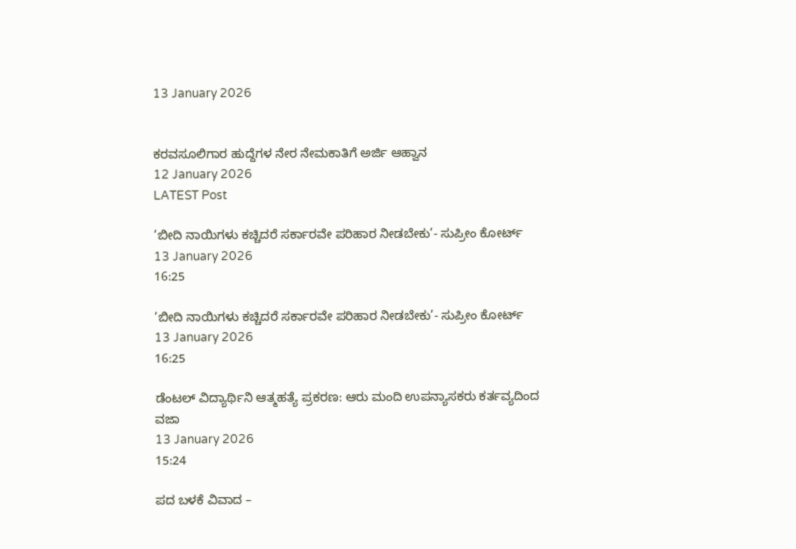13 January 2026


ಕರವಸೂಲಿಗಾರ ಹುದ್ದೆಗಳ ನೇರ ನೇಮಕಾತಿಗೆ ಅರ್ಜಿ ಆಹ್ವಾನ
12 January 2026
LATEST Post

‘ಬೀದಿ ನಾಯಿಗಳು ಕಚ್ಚಿದರೆ ಸರ್ಕಾರವೇ ಪರಿಹಾರ ನೀಡಬೇಕು’- ಸುಪ್ರೀಂ ಕೋರ್ಟ್
13 January 2026
16:25

‘ಬೀದಿ ನಾಯಿಗಳು ಕಚ್ಚಿದರೆ ಸರ್ಕಾರವೇ ಪರಿಹಾರ ನೀಡಬೇಕು’- ಸುಪ್ರೀಂ ಕೋರ್ಟ್
13 January 2026
16:25

ಡೆಂಟಲ್ ವಿದ್ಯಾರ್ಥಿನಿ ಆತ್ಮಹತ್ಯೆ ಪ್ರಕರಣ: ಆರು ಮಂದಿ ಉಪನ್ಯಾಸಕರು ಕರ್ತವ್ಯದಿಂದ ವಜಾ
13 January 2026
15:24

ಪದ ಬಳಕೆ ವಿವಾದ –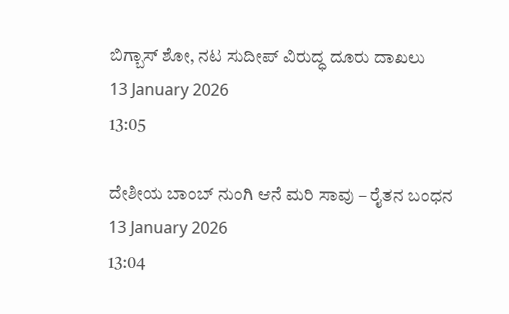ಬಿಗ್ಬಾಸ್ ಶೋ, ನಟ ಸುದೀಪ್ ವಿರುದ್ಧ ದೂರು ದಾಖಲು
13 January 2026
13:05

ದೇಶೀಯ ಬಾಂಬ್ ನುಂಗಿ ಆನೆ ಮರಿ ಸಾವು – ರೈತನ ಬಂಧನ
13 January 2026
13:04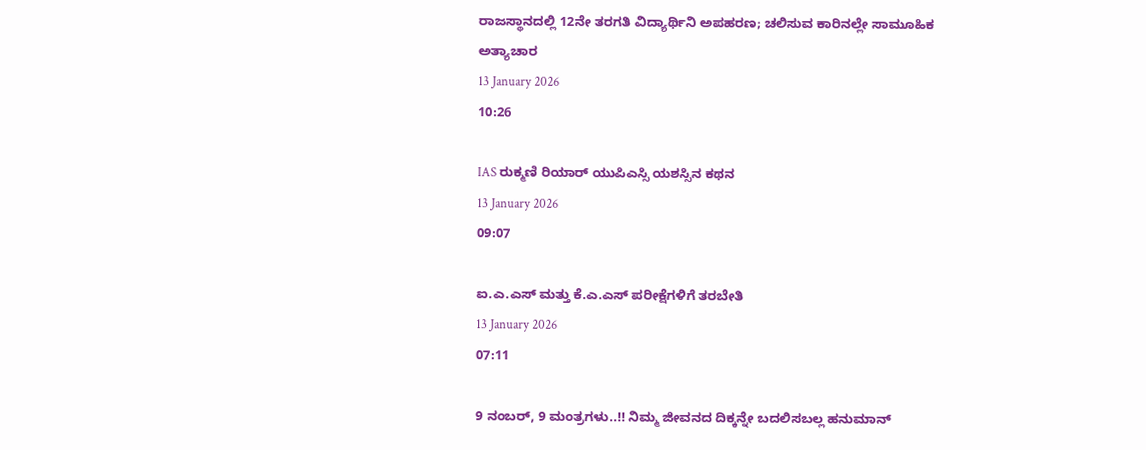ರಾಜಸ್ಥಾನದಲ್ಲಿ 12ನೇ ತರಗತಿ ವಿದ್ಯಾರ್ಥಿನಿ ಅಪಹರಣ; ಚಲಿಸುವ ಕಾರಿನಲ್ಲೇ ಸಾಮೂಹಿಕ ಅತ್ಯಾಚಾರ
13 January 2026
10:26

IAS ರುಕ್ಮಣಿ ರಿಯಾರ್ ಯುಪಿಎಸ್ಸಿ ಯಶಸ್ಸಿನ ಕಥನ
13 January 2026
09:07

ಐ.ಎ.ಎಸ್ ಮತ್ತು ಕೆ.ಎ.ಎಸ್ ಪರೀಕ್ಷೆಗಳಿಗೆ ತರಬೇತಿ
13 January 2026
07:11

9 ನಂಬರ್, 9 ಮಂತ್ರಗಳು..!! ನಿಮ್ಮ ಜೀವನದ ದಿಕ್ಕನ್ನೇ ಬದಲಿಸಬಲ್ಲ ಹನುಮಾನ್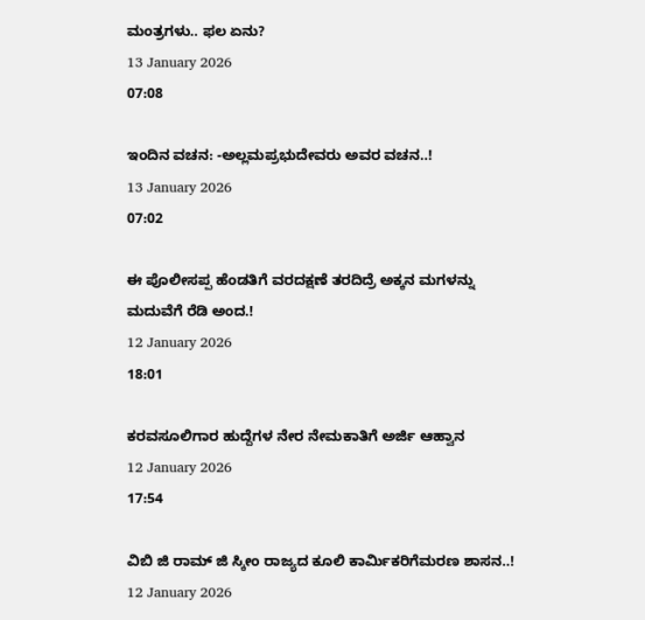ಮಂತ್ರಗಳು.. ಫಲ ಏನು?
13 January 2026
07:08

ಇಂದಿನ ವಚನ: -ಅಲ್ಲಮಪ್ರಭುದೇವರು ಅವರ ವಚನ..!
13 January 2026
07:02

ಈ ಪೊಲೀಸಪ್ಪ ಹೆಂಡತಿಗೆ ವರದಕ್ಷಣೆ ತರದಿದ್ರೆ ಅಕ್ಕನ ಮಗಳನ್ನು ಮದುವೆಗೆ ರೆಡಿ ಅಂದ.!
12 January 2026
18:01

ಕರವಸೂಲಿಗಾರ ಹುದ್ದೆಗಳ ನೇರ ನೇಮಕಾತಿಗೆ ಅರ್ಜಿ ಆಹ್ವಾನ
12 January 2026
17:54

ವಿಬಿ ಜಿ ರಾಮ್ ಜಿ ಸ್ಕೀಂ ರಾಜ್ಯದ ಕೂಲಿ ಕಾರ್ಮಿಕರಿಗೆಮರಣ ಶಾಸನ..!
12 January 2026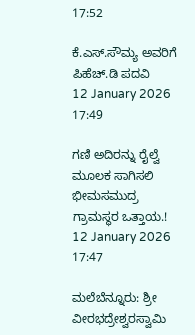17:52

ಕೆ.ಎಸ್.ಸೌಮ್ಯ ಅವರಿಗೆ ಪಿಹೆಚ್.ಡಿ ಪದವಿ
12 January 2026
17:49

ಗಣಿ ಅದಿರನ್ನು ರೈಲ್ವೆ ಮೂಲಕ ಸಾಗಿಸಲಿ ಭೀಮಸಮುದ್ರ ಗ್ರಾಮಸ್ಥರ ಒತ್ತಾಯ.!
12 January 2026
17:47

ಮಲೆಬೆನ್ನೂರು: ಶ್ರೀ ವೀರಭದ್ರೇಶ್ವರಸ್ವಾಮಿ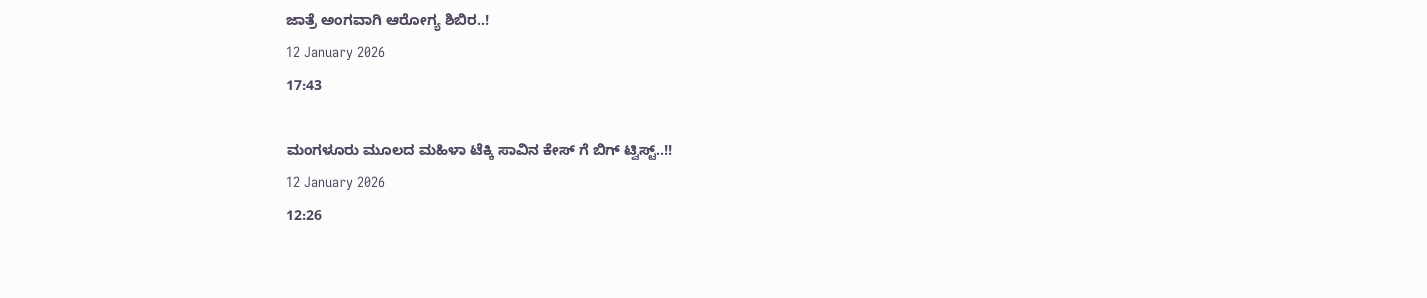ಜಾತ್ರೆ ಅಂಗವಾಗಿ ಆರೋಗ್ಯ ಶಿಬಿರ..!
12 January 2026
17:43

ಮಂಗಳೂರು ಮೂಲದ ಮಹಿಳಾ ಟೆಕ್ಕಿ ಸಾವಿನ ಕೇಸ್ ಗೆ ಬಿಗ್ ಟ್ವಿಸ್ಟ್..!!
12 January 2026
12:26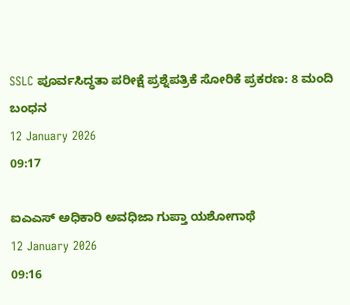SSLC ಪೂರ್ವಸಿದ್ಧತಾ ಪರೀಕ್ಷೆ ಪ್ರಶ್ನೆಪತ್ರಿಕೆ ಸೋರಿಕೆ ಪ್ರಕರಣ: 8 ಮಂದಿ ಬಂಧನ
12 January 2026
09:17

ಐಎಎಸ್ ಅಧಿಕಾರಿ ಅವಧಿಜಾ ಗುಪ್ತಾ ಯಶೋಗಾಥೆ
12 January 2026
09:16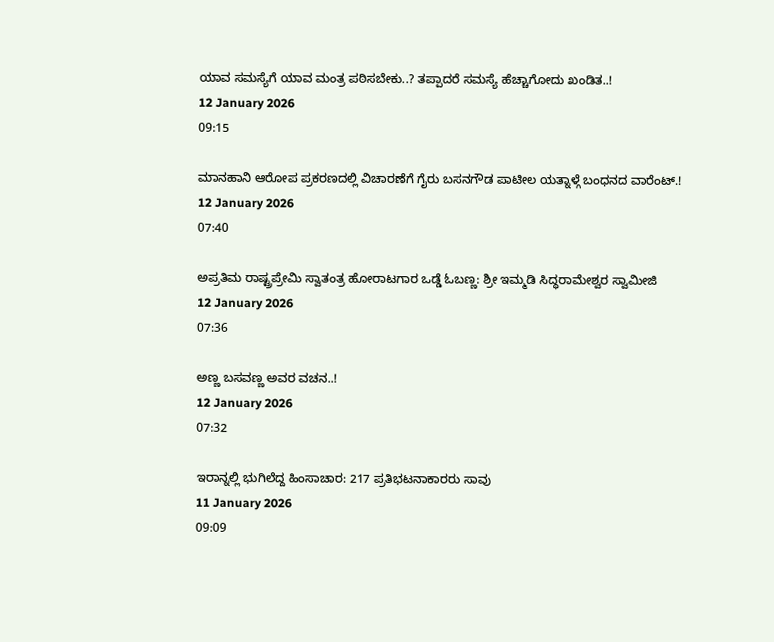ಯಾವ ಸಮಸ್ಯೆಗೆ ಯಾವ ಮಂತ್ರ ಪಠಿಸಬೇಕು..? ತಪ್ಪಾದರೆ ಸಮಸ್ಯೆ ಹೆಚ್ಚಾಗೋದು ಖಂಡಿತ..!
12 January 2026
09:15

ಮಾನಹಾನಿ ಆರೋಪ ಪ್ರಕರಣದಲ್ಲಿ ವಿಚಾರಣೆಗೆ ಗೈರು ಬಸನಗೌಡ ಪಾಟೀಲ ಯತ್ನಾಳ್ಗೆ ಬಂಧನದ ವಾರೆಂಟ್.!
12 January 2026
07:40

ಅಪ್ರತಿಮ ರಾಷ್ಟ್ರಪ್ರೇಮಿ ಸ್ವಾತಂತ್ರ ಹೋರಾಟಗಾರ ಒಡ್ಡೆ ಓಬಣ್ಣ: ಶ್ರೀ ಇಮ್ಮಡಿ ಸಿದ್ಧರಾಮೇಶ್ವರ ಸ್ವಾಮೀಜಿ
12 January 2026
07:36

ಅಣ್ಣ ಬಸವಣ್ಣ ಅವರ ವಚನ..!
12 January 2026
07:32

ಇರಾನ್ನಲ್ಲಿ ಭುಗಿಲೆದ್ದ ಹಿಂಸಾಚಾರ: 217 ಪ್ರತಿಭಟನಾಕಾರರು ಸಾವು
11 January 2026
09:09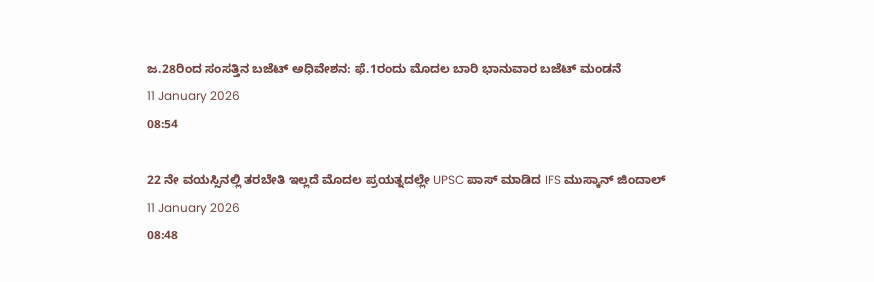ಜ.28ರಿಂದ ಸಂಸತ್ತಿನ ಬಜೆಟ್ ಅಧಿವೇಶನ: ಫೆ.1ರಂದು ಮೊದಲ ಬಾರಿ ಭಾನುವಾರ ಬಜೆಟ್ ಮಂಡನೆ
11 January 2026
08:54

22 ನೇ ವಯಸ್ಸಿನಲ್ಲಿ ತರಬೇತಿ ಇಲ್ಲದೆ ಮೊದಲ ಪ್ರಯತ್ನದಲ್ಲೇ UPSC ಪಾಸ್ ಮಾಡಿದ IFS ಮುಸ್ಕಾನ್ ಜಿಂದಾಲ್
11 January 2026
08:48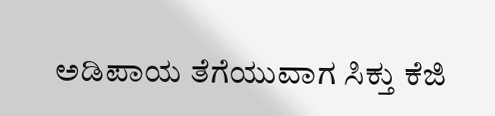ಅಡಿಪಾಯ ತೆಗೆಯುವಾಗ ಸಿಕ್ತು ಕೆಜಿ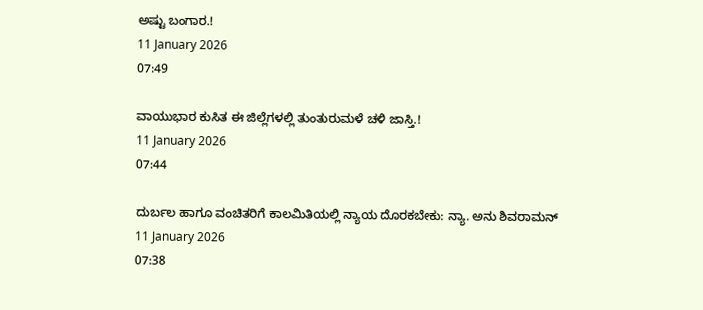ಅಷ್ಟು ಬಂಗಾರ.!
11 January 2026
07:49

ವಾಯುಭಾರ ಕುಸಿತ ಈ ಜಿಲ್ಲೆಗಳಲ್ಲಿ ತುಂತುರುಮಳೆ ಚಳಿ ಜಾಸ್ತಿ.!
11 January 2026
07:44

ದುರ್ಬಲ ಹಾಗೂ ವಂಚಿತರಿಗೆ ಕಾಲಮಿತಿಯಲ್ಲಿ ನ್ಯಾಯ ದೊರಕಬೇಕು: ನ್ಯಾ. ಅನು ಶಿವರಾಮನ್
11 January 2026
07:38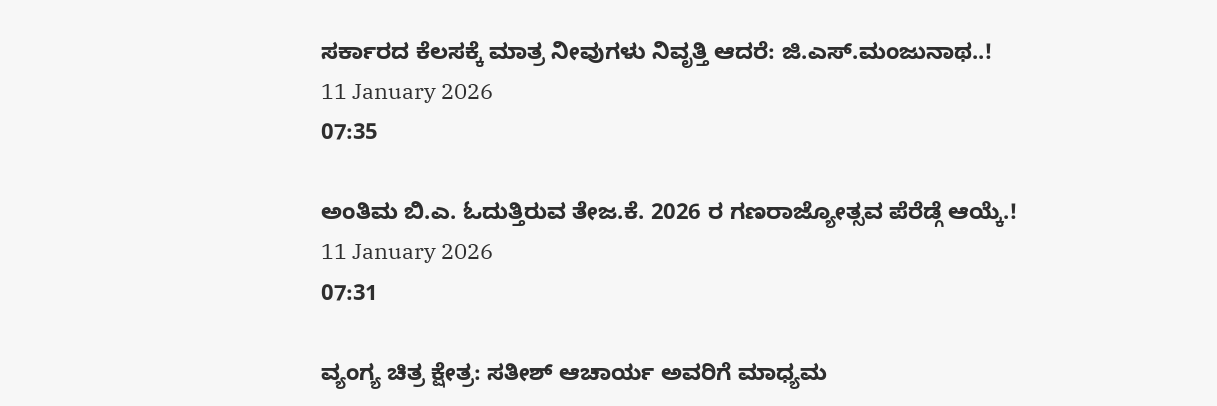ಸರ್ಕಾರದ ಕೆಲಸಕ್ಕೆ ಮಾತ್ರ ನೀವುಗಳು ನಿವೃತ್ತಿ ಆದರೆ: ಜಿ.ಎಸ್.ಮಂಜುನಾಥ..!
11 January 2026
07:35

ಅಂತಿಮ ಬಿ.ಎ. ಓದುತ್ತಿರುವ ತೇಜ.ಕೆ. 2026 ರ ಗಣರಾಜ್ಯೋತ್ಸವ ಪೆರೆಡ್ಗೆ ಆಯ್ಕೆ.!
11 January 2026
07:31

ವ್ಯಂಗ್ಯ ಚಿತ್ರ ಕ್ಷೇತ್ರ: ಸತೀಶ್ ಆಚಾರ್ಯ ಅವರಿಗೆ ಮಾಧ್ಯಮ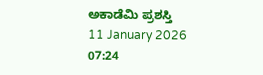ಅಕಾಡೆಮಿ ಪ್ರಶಸ್ತಿ
11 January 2026
07:24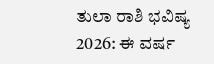ತುಲಾ ರಾಶಿ ಭವಿಷ್ಯ 2026: ಈ ವರ್ಷ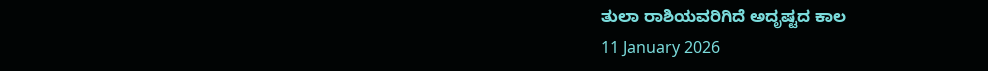ತುಲಾ ರಾಶಿಯವರಿಗಿದೆ ಅದೃಷ್ಟದ ಕಾಲ
11 January 2026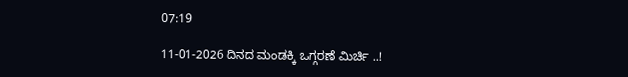07:19

11-01-2026 ದಿನದ ಮಂಡಕ್ಕಿ ಒಗ್ಗರಣೆ ಮಿರ್ಚಿ ..!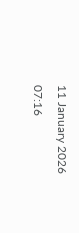11 January 2026
07:16